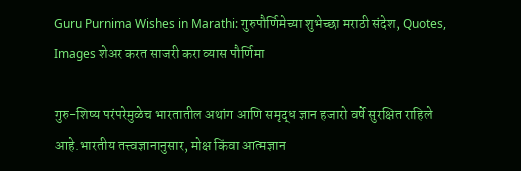Guru Purnima Wishes in Marathi: गुरुपौर्णिमेच्या शुभेच्छा मराठी संदेश, Quotes, Images शेअर करत साजरी करा व्यास पौर्णिमा

गुरु-शिष्य परंपरेमुळेच भारतातील अथांग आणि समृद्ध ज्ञान हजारो वर्षे सुरक्षित राहिले आहे.भारतीय तत्त्वज्ञानानुसार, मोक्ष किंवा आत्मज्ञान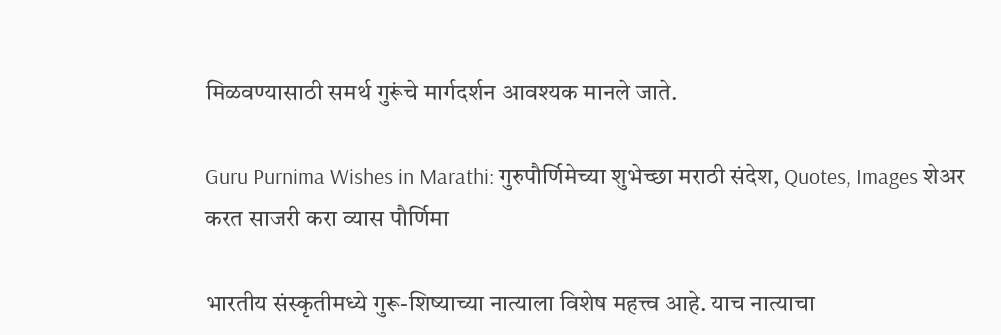मिळवण्यासाठी समर्थ गुरूंचे मार्गदर्शन आवश्यक मानले जाते.

Guru Purnima Wishes in Marathi: गुरुपौर्णिमेच्या शुभेच्छा मराठी संदेश, Quotes, Images शेअर करत साजरी करा व्यास पौर्णिमा

भारतीय संस्कृतीमध्ये गुरू-शिष्याच्या नात्याला विशेष महत्त्व आहे. याच नात्याचा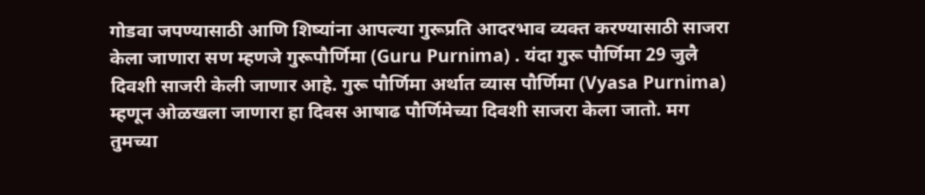गोडवा जपण्यासाठी आणि शिष्यांना आपल्या गुरूप्रति आदरभाव व्यक्त करण्यासाठी साजरा केला जाणारा सण म्हणजे गुरूपौर्णिमा (Guru Purnima) . यंदा गुरू पौर्णिमा 29 जुलै दिवशी साजरी केली जाणार आहे. गुरू पौर्णिमा अर्थात व्यास पौर्णिमा (Vyasa Purnima) म्हणून ओळखला जाणारा हा दिवस आषाढ पौर्णिमेच्या दिवशी साजरा केला जातो. मग तुमच्या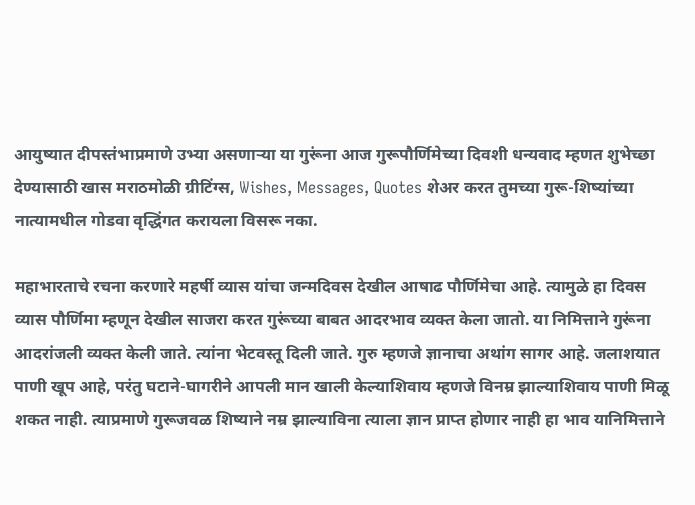आयुष्यात दीपस्तंभाप्रमाणे उभ्या असणार्‍या या गुरूंना आज गुरूपौर्णिमेच्या दिवशी धन्यवाद म्हणत शुभेच्छा देण्यासाठी खास मराठमोळी ग्रीटिंग्स, Wishes, Messages, Quotes शेअर करत तुमच्या गुरू-शिष्यांच्या नात्यामधील गोडवा वृद्धिंगत करायला विसरू नका.

महाभारताचे रचना करणारे महर्षी व्यास यांचा जन्मदिवस देखील आषाढ पौर्णिमेचा आहे. त्यामुळे हा दिवस व्यास पौर्णिमा म्हणून देखील साजरा करत गुरूंच्या बाबत आदरभाव व्यक्त केला जातो. या निमित्ताने गुरूंना आदरांजली व्यक्त केली जाते. त्यांना भेटवस्तू दिली जाते. गुरु म्हणजे ज्ञानाचा अथांग सागर आहे. जलाशयात पाणी खूप आहे, परंतु घटाने-घागरीने आपली मान खाली केल्याशिवाय म्हणजे विनम्र झाल्याशिवाय पाणी मिळू शकत नाही. त्याप्रमाणे गुरूजवळ शिष्याने नम्र झाल्याविना त्याला ज्ञान प्राप्त होणार नाही हा भाव यानिमित्ताने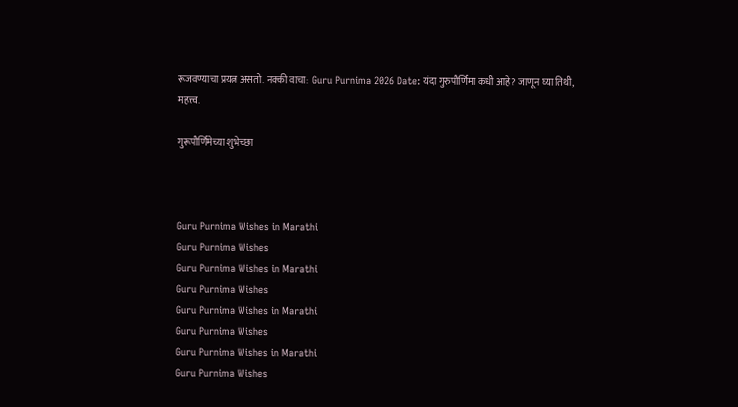रूजवण्याचा प्रयत्न असतो. नक्की वाचा:  Guru Purnima 2026 Date: यंदा गुरुपौर्णिमा कधी आहे? जाणून घ्या तिथी, महत्त्व.

गुरूपौर्णिमेच्या शुभेच्छा



Guru Purnima Wishes in Marathi
Guru Purnima Wishes
Guru Purnima Wishes in Marathi
Guru Purnima Wishes
Guru Purnima Wishes in Marathi
Guru Purnima Wishes
Guru Purnima Wishes in Marathi
Guru Purnima Wishes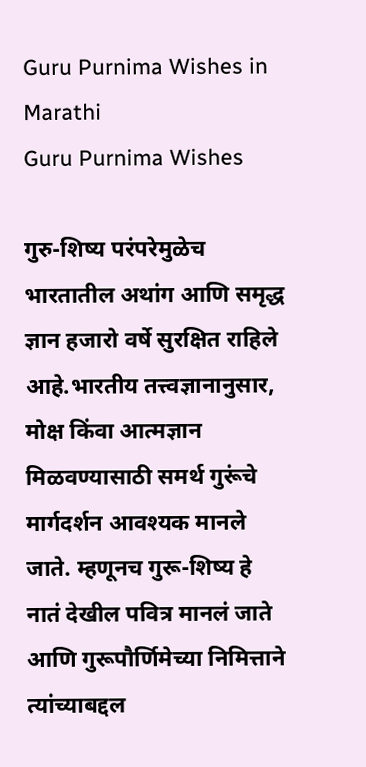Guru Purnima Wishes in Marathi
Guru Purnima Wishes

गुरु-शिष्य परंपरेमुळेच भारतातील अथांग आणि समृद्ध ज्ञान हजारो वर्षे सुरक्षित राहिले आहे.भारतीय तत्त्वज्ञानानुसार, मोक्ष किंवा आत्मज्ञान मिळवण्यासाठी समर्थ गुरूंचे मार्गदर्शन आवश्यक मानले जाते. म्हणूनच गुरू-शिष्य हे नातं देखील पवित्र मानलं जाते आणि गुरूपौर्णिमेच्या निमित्ताने त्यांच्याबद्दल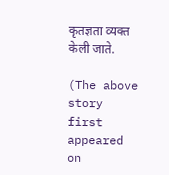कृतज्ञता व्यक्त केली जाते.

(The above story first appeared on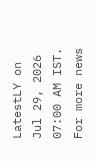LatestLY on Jul 29, 2026 07:00 AM IST. For more news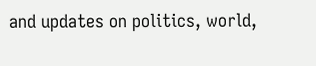and updates on politics, world,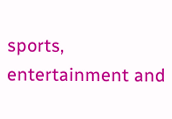sports, entertainment and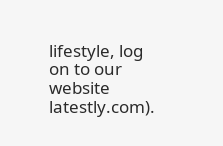lifestyle, log on to our website latestly.com).